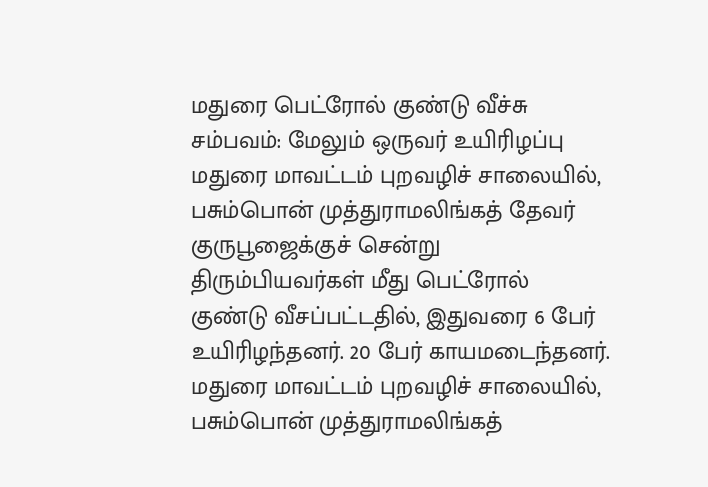மதுரை பெட்ரோல் குண்டு வீச்சு சம்பவம்: மேலும் ஒருவர் உயிரிழப்பு
மதுரை மாவட்டம் புறவழிச் சாலையில், பசும்பொன் முத்துராமலிங்கத் தேவர் குருபூஜைக்குச் சென்று திரும்பியவர்கள் மீது பெட்ரோல் குண்டு வீசப்பட்டதில், இதுவரை 6 பேர் உயிரிழந்தனர். 20 பேர் காயமடைந்தனர்.
மதுரை மாவட்டம் புறவழிச் சாலையில், பசும்பொன் முத்துராமலிங்கத்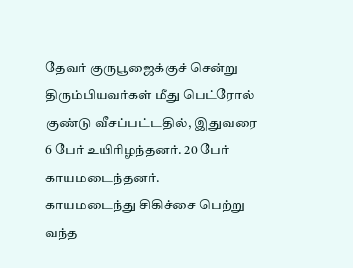தேவர் குருபூஜைக்குச் சென்று திரும்பியவர்கள் மீது பெட்ரோல் குண்டு வீசப்பட்டதில், இதுவரை 6 பேர் உயிரிழந்தனர். 20 பேர் காயமடைந்தனர்.
காயமடைந்து சிகிச்சை பெற்று வந்த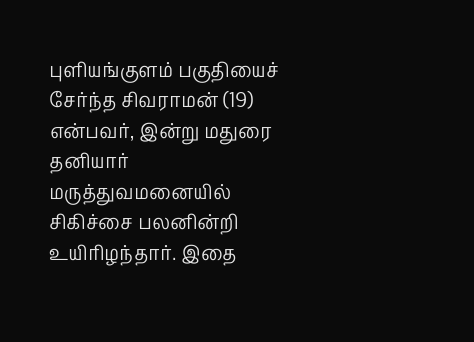புளியங்குளம் பகுதியைச் சேர்ந்த சிவராமன் (19) என்பவர், இன்று மதுரை தனியார் மருத்துவமனையில் சிகிச்சை பலனின்றி உயிரிழந்தார். இதை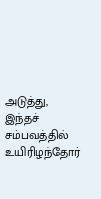அடுத்து, இந்தச் சம்பவத்தில் உயிரிழந்தோர்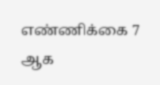எண்ணிக்கை 7 ஆக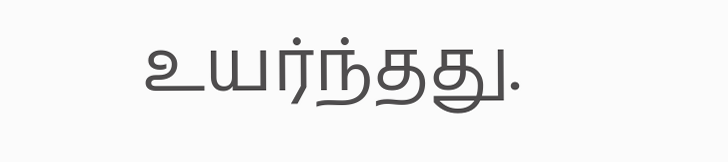உயர்ந்தது.